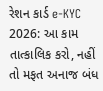રેશન કાર્ડ e-KYC 2026: આ કામ તાત્કાલિક કરો, નહીં તો મફત અનાજ બંધ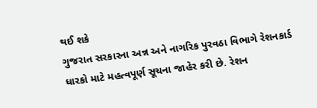થઈ શકે
ગુજરાત સરકારના અન્ન અને નાગરિક પુરવઠા વિભાગે રેશનકાર્ડ ધારકો માટે મહત્વપૂર્ણ સૂચના જાહેર કરી છે. રેશન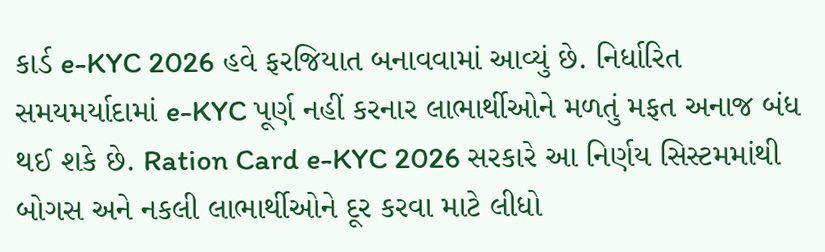કાર્ડ e-KYC 2026 હવે ફરજિયાત બનાવવામાં આવ્યું છે. નિર્ધારિત સમયમર્યાદામાં e-KYC પૂર્ણ નહીં કરનાર લાભાર્થીઓને મળતું મફત અનાજ બંધ થઈ શકે છે. Ration Card e-KYC 2026 સરકારે આ નિર્ણય સિસ્ટમમાંથી બોગસ અને નકલી લાભાર્થીઓને દૂર કરવા માટે લીધો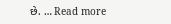છે. … Read more